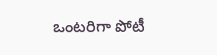ఒంటరిగా పోటీ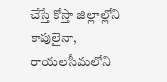చేస్తే కోస్తా జిల్లాల్లోని కాపులైనా, రాయలసీమలోని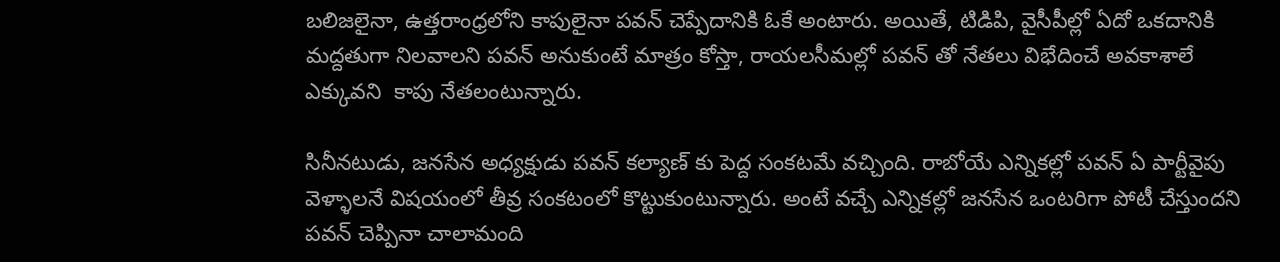బలిజలైనా, ఉత్తరాంధ్రలోని కాపులైనా పవన్ చెప్పేదానికి ఓకే అంటారు. అయితే, టిడిపి, వైసీపీల్లో ఏదో ఒకదానికి మద్దతుగా నిలవాలని పవన్ అనుకుంటే మాత్రం కోస్తా, రాయలసీమల్లో పవన్ తో నేతలు విభేదించే అవకాశాలే ఎక్కువని  కాపు నేతలంటున్నారు.

సినీనటుడు, జనసేన అధ్యక్షుడు పవన్ కల్యాణ్ కు పెద్ద సంకటమే వచ్చింది. రాబోయే ఎన్నికల్లో పవన్ ఏ పార్టీవైపు వెళ్ళాలనే విషయంలో తీవ్ర సంకటంలో కొట్టుకుంటున్నారు. అంటే వచ్చే ఎన్నికల్లో జనసేన ఒంటరిగా పోటీ చేస్తుందని పవన్ చెప్పినా చాలామంది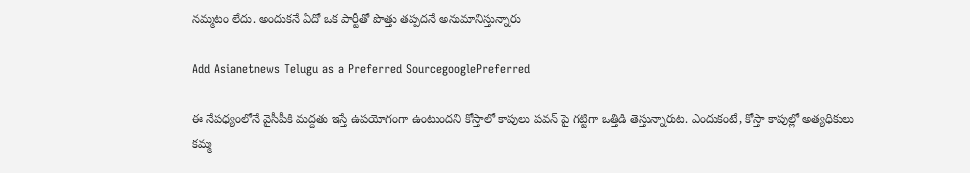నమ్మటం లేదు. అందుకనే ఏదో ఒక పార్టీతో పొత్తు తప్పదనే అనుమానిస్తున్నారు

Add Asianetnews Telugu as a Preferred SourcegooglePreferred

ఈ నేపధ్యంలోనే వైసీపీకి మద్దతు ఇస్తే ఉపయోగంగా ఉంటుందని కోస్తాలో కాపులు పవన్ పై గట్టిగా ఒత్తిడి తెస్తున్నారుట. ఎందుకంటే, కోస్తా కాపుల్లో అత్యధికులు కమ్మ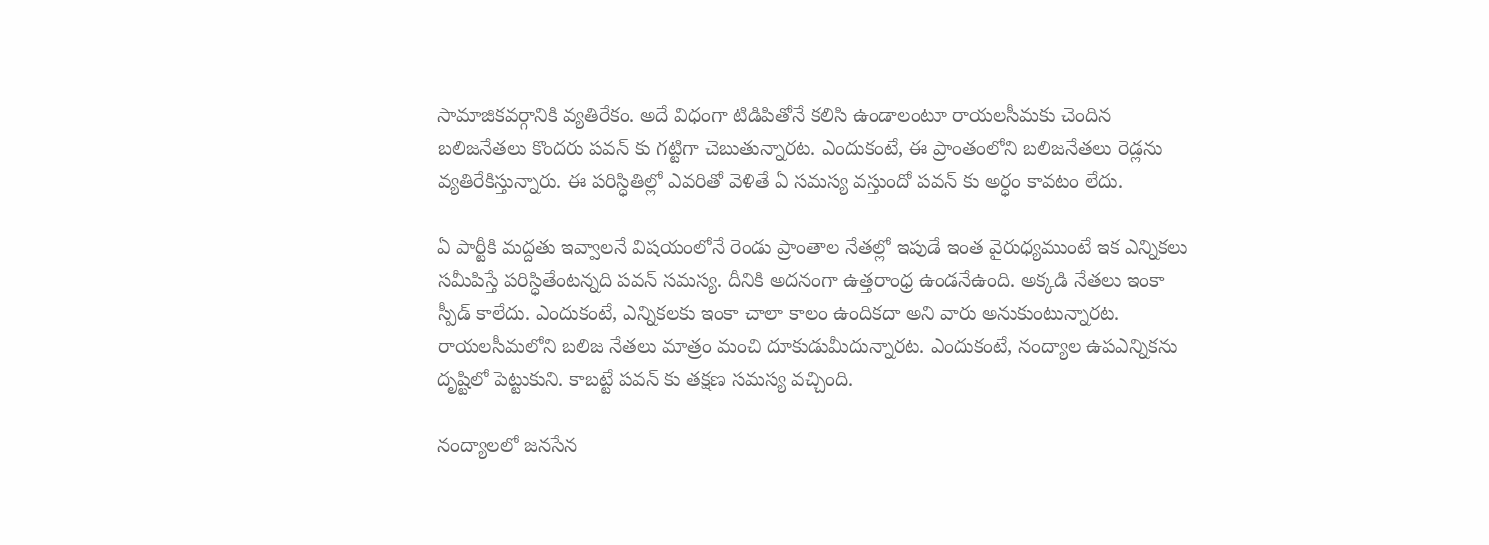సామాజికవర్గానికి వ్యతిరేకం. అదే విధంగా టిడిపితోనే కలిసి ఉండాలంటూ రాయలసీమకు చెందిన బలిజనేతలు కొందరు పవన్ కు గట్టిగా చెబుతున్నారట. ఎందుకంటే, ఈ ప్రాంతంలోని బలిజనేతలు రెడ్లను వ్యతిరేకిస్తున్నారు. ఈ పరిస్ధితిల్లో ఎవరితో వెళితే ఏ సమస్య వస్తుందో పవన్ కు అర్ధం కావటం లేదు.

ఏ పార్టీకి మద్దతు ఇవ్వాలనే విషయంలోనే రెండు ప్రాంతాల నేతల్లో ఇపుడే ఇంత వైరుధ్యముంటే ఇక ఎన్నికలు సమీపిస్తే పరిస్ధితేంటన్నది పవన్ సమస్య. దీనికి అదనంగా ఉత్తరాంధ్ర ఉండనేఉంది. అక్కడి నేతలు ఇంకా స్పీడ్ కాలేదు. ఎందుకంటే, ఎన్నికలకు ఇంకా చాలా కాలం ఉందికదా అని వారు అనుకుంటున్నారట. రాయలసీమలోని బలిజ నేతలు మాత్రం మంచి దూకుడుమీదున్నారట. ఎందుకంటే, నంద్యాల ఉపఎన్నికను దృష్టిలో పెట్టుకుని. కాబట్టే పవన్ కు తక్షణ సమస్య వచ్చింది.

నంద్యాలలో జనసేన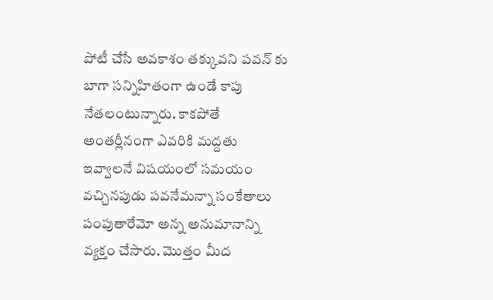పోటీ చేసే అవకాశం తక్కువని పవన్ కు బాగా సన్నిహితంగా ఉండే కాపు నేతలంటున్నారు. కాకపోతే అంతర్లీనంగా ఎవరికి మద్దతు ఇవ్వాలనే విషయంలో సమయం వచ్చినపుడు పవనేమన్నా సంకేతాలు పంపుతారేమో అన్న అనుమానాన్ని వ్యక్తం చేసారు. మొత్తం మీద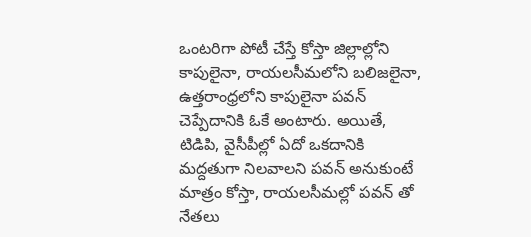ఒంటరిగా పోటీ చేస్తే కోస్తా జిల్లాల్లోని కాపులైనా, రాయలసీమలోని బలిజలైనా, ఉత్తరాంధ్రలోని కాపులైనా పవన్ చెప్పేదానికి ఓకే అంటారు. అయితే, టిడిపి, వైసీపీల్లో ఏదో ఒకదానికి మద్దతుగా నిలవాలని పవన్ అనుకుంటే మాత్రం కోస్తా, రాయలసీమల్లో పవన్ తో నేతలు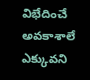విభేదించే అవకాశాలే ఎక్కువని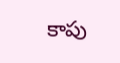కాపు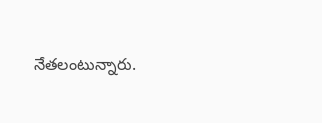నేతలంటున్నారు.